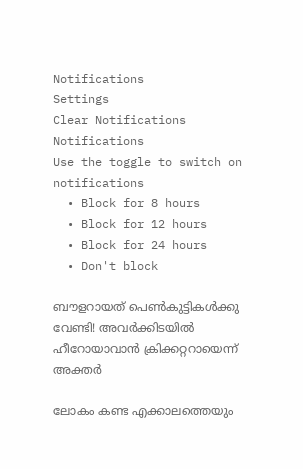Notifications
Settings
Clear Notifications
Notifications
Use the toggle to switch on notifications
  • Block for 8 hours
  • Block for 12 hours
  • Block for 24 hours
  • Don't block

ബൗളറായത് പെണ്‍കുട്ടികള്‍ക്കു വേണ്ടി! അവര്‍ക്കിടയില്‍ ഹീറോയാവാന്‍ ക്രിക്കറ്ററായെന്ന് അക്തര്‍

ലോകം കണ്ട എക്കാലത്തെയും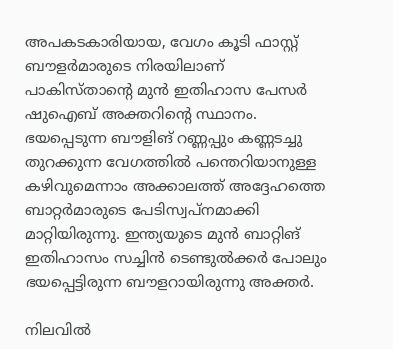അപകടകാരിയായ, വേഗം കൂടി ഫാസ്റ്റ് ബൗളര്‍മാരുടെ നിരയിലാണ് പാകിസ്താന്റെ മുന്‍ ഇതിഹാസ പേസര്‍ ഷുഐബ് അക്തറിന്റെ സ്ഥാനം. ഭയപ്പെടുന്ന ബൗളിങ് റണ്ണപ്പും കണ്ണടച്ചു തുറക്കുന്ന വേഗത്തില്‍ പന്തെറിയാനുള്ള കഴിവുമെന്നാം അക്കാലത്ത് അദ്ദേഹത്തെ ബാറ്റര്‍മാരുടെ പേടിസ്വപ്‌നമാക്കി മാറ്റിയിരുന്നു. ഇന്ത്യയുടെ മുന്‍ ബാറ്റിങ് ഇതിഹാസം സച്ചിന്‍ ടെണ്ടുല്‍ക്കര്‍ പോലും ഭയപ്പെട്ടിരുന്ന ബൗളറായിരുന്നു അക്തര്‍.

നിലവില്‍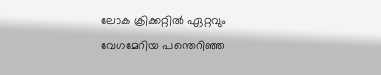ലോക ക്രിക്കറ്റില്‍ ഏറ്റവും വേഗമേറിയ പന്തെറിഞ്ഞ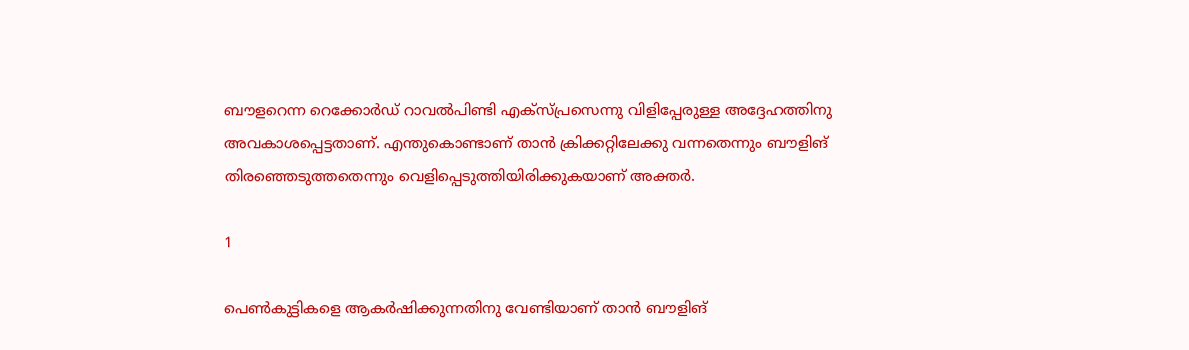ബൗളറെന്ന റെക്കോര്‍ഡ് റാവല്‍പിണ്ടി എക്‌സ്പ്രസെന്നു വിളിപ്പേരുള്ള അദ്ദേഹത്തിനു അവകാശപ്പെട്ടതാണ്. എന്തുകൊണ്ടാണ് താന്‍ ക്രിക്കറ്റിലേക്കു വന്നതെന്നും ബൗളിങ് തിരഞ്ഞെടുത്തതെന്നും വെളിപ്പെടുത്തിയിരിക്കുകയാണ് അക്തര്‍.

1

പെണ്‍കുട്ടികളെ ആകര്‍ഷിക്കുന്നതിനു വേണ്ടിയാണ് താന്‍ ബൗളിങ്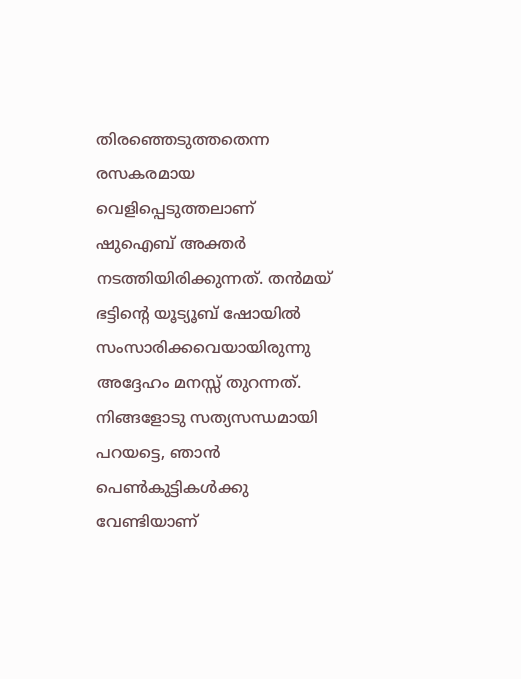തിരഞ്ഞെടുത്തതെന്ന രസകരമായ വെളിപ്പെടുത്തലാണ് ഷുഐബ് അക്തര്‍ നടത്തിയിരിക്കുന്നത്. തന്‍മയ് ഭട്ടിന്റെ യൂട്യൂബ് ഷോയില്‍ സംസാരിക്കവെയായിരുന്നു അദ്ദേഹം മനസ്സ് തുറന്നത്. നിങ്ങളോടു സത്യസന്ധമായി പറയട്ടെ, ഞാന്‍ പെണ്‍കുട്ടികള്‍ക്കു വേണ്ടിയാണ്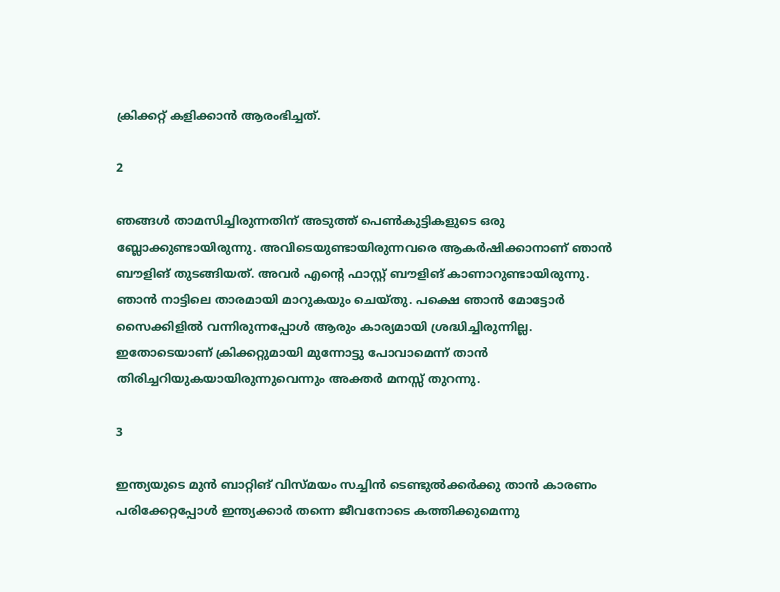ക്രിക്കറ്റ് കളിക്കാന്‍ ആരംഭിച്ചത്.

2

ഞങ്ങള്‍ താമസിച്ചിരുന്നതിന് അടുത്ത് പെണ്‍കുട്ടികളുടെ ഒരു ബ്ലോക്കുണ്ടായിരുന്നു. അവിടെയുണ്ടായിരുന്നവരെ ആകര്‍ഷിക്കാനാണ് ഞാന്‍ ബൗളിങ് തുടങ്ങിയത്. അവര്‍ എന്റെ ഫാസ്റ്റ് ബൗളിങ് കാണാറുണ്ടായിരുന്നു. ഞാന്‍ നാട്ടിലെ താരമായി മാറുകയും ചെയ്തു. പക്ഷെ ഞാന്‍ മോട്ടോര്‍ സൈക്കിളില്‍ വന്നിരുന്നപ്പോള്‍ ആരും കാര്യമായി ശ്രദ്ധിച്ചിരുന്നില്ല. ഇതോടെയാണ് ക്രിക്കറ്റുമായി മുന്നോട്ടു പോവാമെന്ന് താന്‍ തിരിച്ചറിയുകയായിരുന്നുവെന്നും അക്തര്‍ മനസ്സ് തുറന്നു.

3

ഇന്ത്യയുടെ മുന്‍ ബാറ്റിങ് വിസ്മയം സച്ചിന്‍ ടെണ്ടുല്‍ക്കര്‍ക്കു താന്‍ കാരണം പരിക്കേറ്റപ്പോള്‍ ഇന്ത്യക്കാര്‍ തന്നെ ജീവനോടെ കത്തിക്കുമെന്നു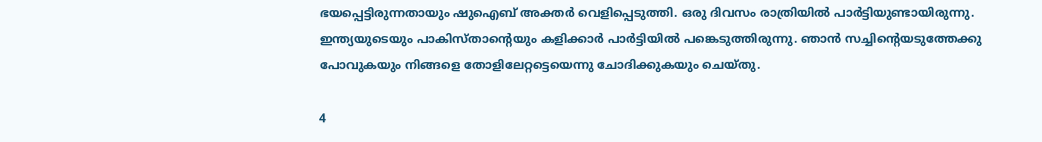ഭയപ്പെട്ടിരുന്നതായും ഷുഐബ് അക്തര്‍ വെളിപ്പെടുത്തി. ഒരു ദിവസം രാത്രിയില്‍ പാര്‍ട്ടിയുണ്ടായിരുന്നു. ഇന്ത്യയുടെയും പാകിസ്താന്റെയും കളിക്കാര്‍ പാര്‍ട്ടിയില്‍ പങ്കെടുത്തിരുന്നു. ഞാന്‍ സച്ചിന്റെയടുത്തേക്കു പോവുകയും നിങ്ങളെ തോളിലേറ്റട്ടെയെന്നു ചോദിക്കുകയും ചെയ്തു.

4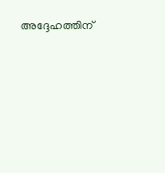അദ്ദേഹത്തിന്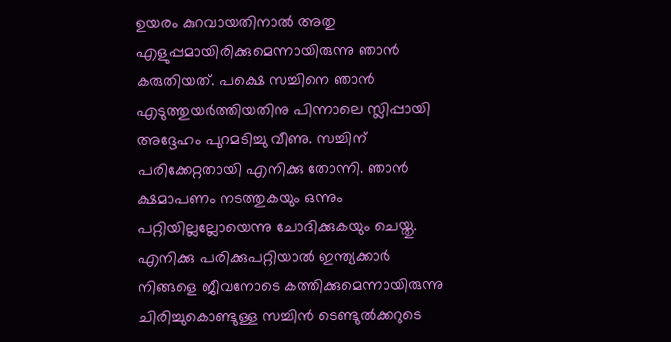ഉയരം കുറവായതിനാല്‍ അതു എളുപ്പമായിരിക്കുമെന്നായിരുന്നു ഞാന്‍ കരുതിയത്. പക്ഷെ സച്ചിനെ ഞാന്‍ എടുത്തുയര്‍ത്തിയതിനു പിന്നാലെ സ്ലിപ്പായി അദ്ദേഹം പുറമടിച്ചു വീണു. സച്ചിന് പരിക്കേറ്റതായി എനിക്കു തോന്നി. ഞാന്‍ ക്ഷമാപണം നടത്തുകയും ഒന്നും പറ്റിയില്ലല്ലോയെന്നു ചോദിക്കുകയും ചെയ്തു. എനിക്കു പരിക്കുപറ്റിയാല്‍ ഇന്ത്യക്കാര്‍ നിങ്ങളെ ജീവനോടെ കത്തിക്കുമെന്നായിരുന്നു ചിരിച്ചുകൊണ്ടുള്ള സച്ചിന്‍ ടെണ്ടുല്‍ക്കറുടെ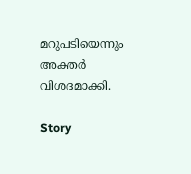മറുപടിയെന്നും അക്തര്‍ വിശദമാക്കി.

Story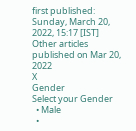first published: Sunday, March 20, 2022, 15:17 [IST]
Other articles published on Mar 20, 2022
X
Gender
Select your Gender
  • Male
  •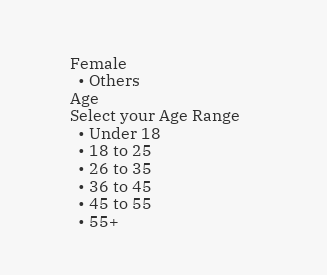Female
  • Others
Age
Select your Age Range
  • Under 18
  • 18 to 25
  • 26 to 35
  • 36 to 45
  • 45 to 55
  • 55+